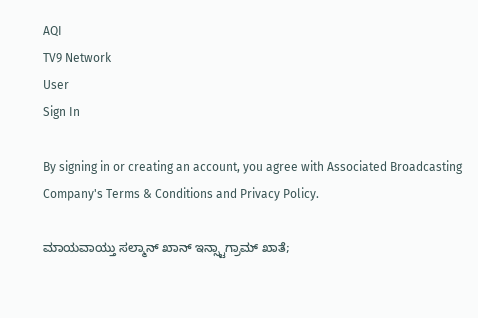AQI
TV9 Network
User
Sign In

By signing in or creating an account, you agree with Associated Broadcasting Company's Terms & Conditions and Privacy Policy.

ಮಾಯವಾಯ್ತು ಸಲ್ಮಾನ್ ಖಾನ್ ಇನ್ಸ್ಟಾಗ್ರಾಮ್ ಖಾತೆ;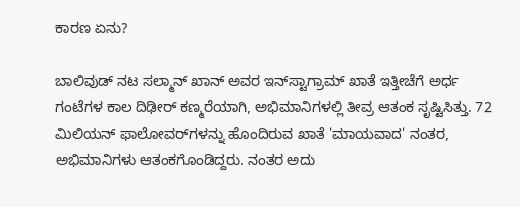ಕಾರಣ ಏನು?

ಬಾಲಿವುಡ್‌ ನಟ ಸಲ್ಮಾನ್ ಖಾನ್ ಅವರ ಇನ್‌ಸ್ಟಾಗ್ರಾಮ್ ಖಾತೆ ಇತ್ತೀಚೆಗೆ ಅರ್ಧ ಗಂಟೆಗಳ ಕಾಲ ದಿಢೀರ್ ಕಣ್ಮರೆಯಾಗಿ, ಅಭಿಮಾನಿಗಳಲ್ಲಿ ತೀವ್ರ ಆತಂಕ ಸೃಷ್ಟಿಸಿತ್ತು. 72 ಮಿಲಿಯನ್ ಫಾಲೋವರ್‌ಗಳನ್ನು ಹೊಂದಿರುವ ಖಾತೆ 'ಮಾಯವಾದ' ನಂತರ, ಅಭಿಮಾನಿಗಳು ಆತಂಕಗೊಂಡಿದ್ದರು. ನಂತರ ಅದು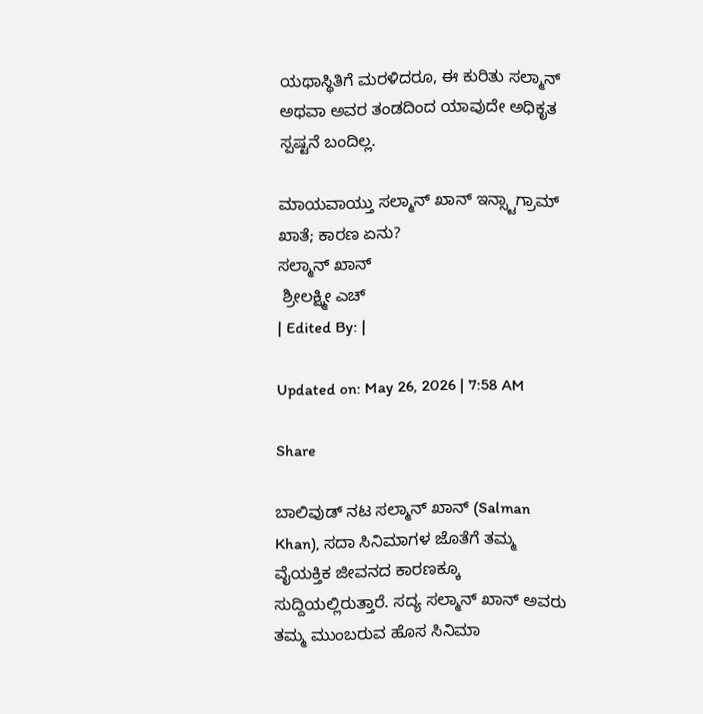ಯಥಾಸ್ಥಿತಿಗೆ ಮರಳಿದರೂ, ಈ ಕುರಿತು ಸಲ್ಮಾನ್ ಅಥವಾ ಅವರ ತಂಡದಿಂದ ಯಾವುದೇ ಅಧಿಕೃತ ಸ್ಪಷ್ಟನೆ ಬಂದಿಲ್ಲ.

ಮಾಯವಾಯ್ತು ಸಲ್ಮಾನ್ ಖಾನ್ ಇನ್ಸ್ಟಾಗ್ರಾಮ್ ಖಾತೆ; ಕಾರಣ ಏನು?
ಸಲ್ಮಾನ್ ಖಾನ್
 ಶ್ರೀಲಕ್ಷ್ಮೀ ಎಚ್
| Edited By: |

Updated on: May 26, 2026 | 7:58 AM

Share

ಬಾಲಿವುಡ್‌ ನಟ ಸಲ್ಮಾನ್ ಖಾನ್ (Salman Khan), ಸದಾ ಸಿನಿಮಾಗಳ ಜೊತೆಗೆ ತಮ್ಮ ವೈಯಕ್ತಿಕ ಜೀವನದ ಕಾರಣಕ್ಕೂ ಸುದ್ದಿಯಲ್ಲಿರುತ್ತಾರೆ. ಸದ್ಯ ಸಲ್ಮಾನ್ ಖಾನ್ ಅವರು ತಮ್ಮ ಮುಂಬರುವ ಹೊಸ ಸಿನಿಮಾ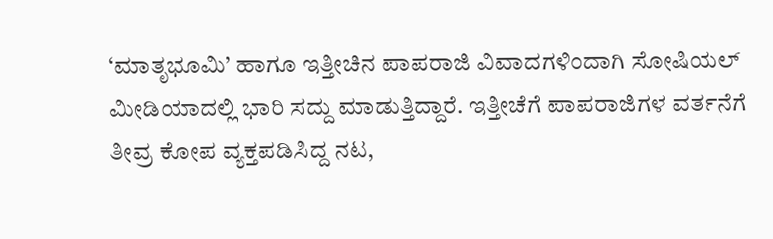‘ಮಾತೃಭೂಮಿ’ ಹಾಗೂ ಇತ್ತೀಚಿನ ಪಾಪರಾಜಿ ವಿವಾದಗಳಿಂದಾಗಿ ಸೋಷಿಯಲ್ ಮೀಡಿಯಾದಲ್ಲಿ ಭಾರಿ ಸದ್ದು ಮಾಡುತ್ತಿದ್ದಾರೆ. ಇತ್ತೀಚೆಗೆ ಪಾಪರಾಜಿಗಳ ವರ್ತನೆಗೆ ತೀವ್ರ ಕೋಪ ವ್ಯಕ್ತಪಡಿಸಿದ್ದ ನಟ,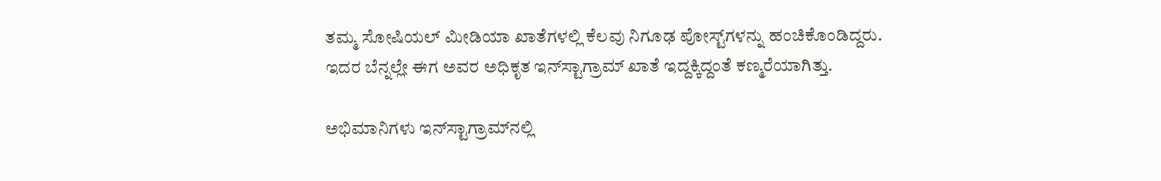ತಮ್ಮ ಸೋಷಿಯಲ್ ಮೀಡಿಯಾ ಖಾತೆಗಳಲ್ಲಿ ಕೆಲವು ನಿಗೂಢ ಪೋಸ್ಟ್‌ಗಳನ್ನು ಹಂಚಿಕೊಂಡಿದ್ದರು. ಇದರ ಬೆನ್ನಲ್ಲೇ ಈಗ ಅವರ ಅಧಿಕೃತ ಇನ್‌ಸ್ಟಾಗ್ರಾಮ್ ಖಾತೆ ಇದ್ದಕ್ಕಿದ್ದಂತೆ ಕಣ್ಮರೆಯಾಗಿತ್ತು.

ಅಭಿಮಾನಿಗಳು ಇನ್‌ಸ್ಟಾಗ್ರಾಮ್‌ನಲ್ಲಿ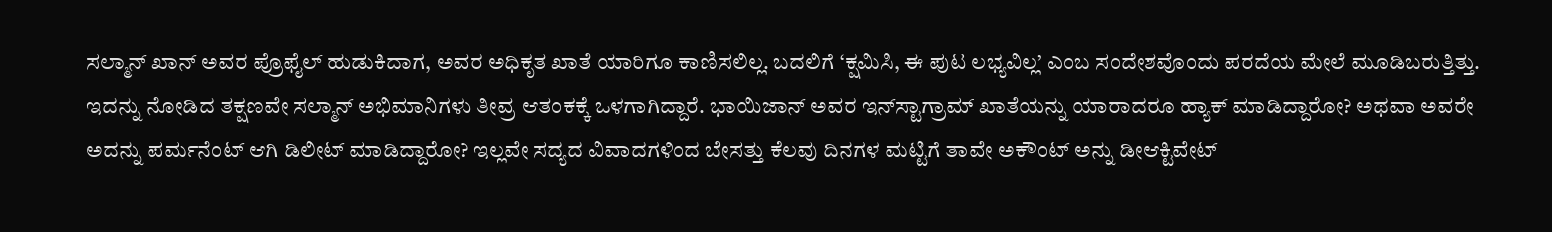ಸಲ್ಮಾನ್ ಖಾನ್ ಅವರ ಪ್ರೊಫೈಲ್ ಹುಡುಕಿದಾಗ, ಅವರ ಅಧಿಕೃತ ಖಾತೆ ಯಾರಿಗೂ ಕಾಣಿಸಲಿಲ್ಲ. ಬದಲಿಗೆ ‘ಕ್ಷಮಿಸಿ, ಈ ಪುಟ ಲಭ್ಯವಿಲ್ಲ’ ಎಂಬ ಸಂದೇಶವೊಂದು ಪರದೆಯ ಮೇಲೆ ಮೂಡಿಬರುತ್ತಿತ್ತು. ಇದನ್ನು ನೋಡಿದ ತಕ್ಷಣವೇ ಸಲ್ಮಾನ್ ಅಭಿಮಾನಿಗಳು ತೀವ್ರ ಆತಂಕಕ್ಕೆ ಒಳಗಾಗಿದ್ದಾರೆ. ಭಾಯಿಜಾನ್ ಅವರ ಇನ್‌ಸ್ಟಾಗ್ರಾಮ್ ಖಾತೆಯನ್ನು ಯಾರಾದರೂ ಹ್ಯಾಕ್ ಮಾಡಿದ್ದಾರೋ? ಅಥವಾ ಅವರೇ ಅದನ್ನು ಪರ್ಮನೆಂಟ್ ಆಗಿ ಡಿಲೀಟ್ ಮಾಡಿದ್ದಾರೋ? ಇಲ್ಲವೇ ಸದ್ಯದ ವಿವಾದಗಳಿಂದ ಬೇಸತ್ತು ಕೆಲವು ದಿನಗಳ ಮಟ್ಟಿಗೆ ತಾವೇ ಅಕೌಂಟ್ ಅನ್ನು ಡೀಆಕ್ಟಿವೇಟ್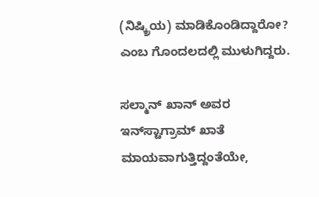(ನಿಷ್ಕ್ರಿಯ) ಮಾಡಿಕೊಂಡಿದ್ದಾರೋ? ಎಂಬ ಗೊಂದಲದಲ್ಲಿ ಮುಳುಗಿದ್ದರು.

ಸಲ್ಮಾನ್ ಖಾನ್ ಅವರ ಇನ್‌ಸ್ಟಾಗ್ರಾಮ್ ಖಾತೆ ಮಾಯವಾಗುತ್ತಿದ್ದಂತೆಯೇ,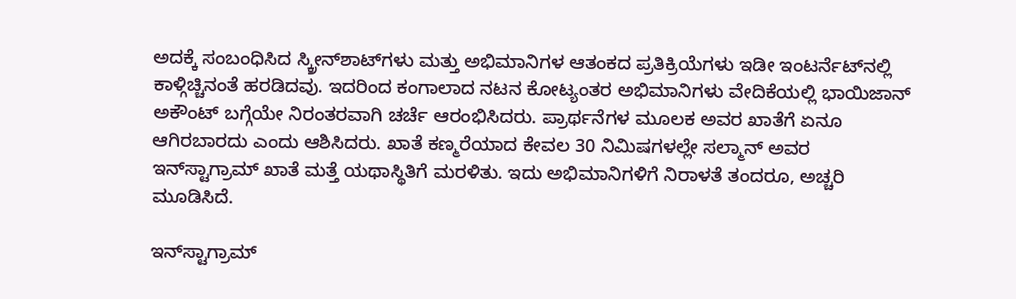ಅದಕ್ಕೆ ಸಂಬಂಧಿಸಿದ ಸ್ಕ್ರೀನ್‌ಶಾಟ್‌ಗಳು ಮತ್ತು ಅಭಿಮಾನಿಗಳ ಆತಂಕದ ಪ್ರತಿಕ್ರಿಯೆಗಳು ಇಡೀ ಇಂಟರ್ನೆಟ್‌ನಲ್ಲಿ ಕಾಳ್ಗಿಚ್ಚಿನಂತೆ ಹರಡಿದವು. ಇದರಿಂದ ಕಂಗಾಲಾದ ನಟನ ಕೋಟ್ಯಂತರ ಅಭಿಮಾನಿಗಳು ವೇದಿಕೆಯಲ್ಲಿ ಭಾಯಿಜಾನ್ ಅಕೌಂಟ್ ಬಗ್ಗೆಯೇ ನಿರಂತರವಾಗಿ ಚರ್ಚೆ ಆರಂಭಿಸಿದರು. ಪ್ರಾರ್ಥನೆಗಳ ಮೂಲಕ ಅವರ ಖಾತೆಗೆ ಏನೂ ಆಗಿರಬಾರದು ಎಂದು ಆಶಿಸಿದರು. ಖಾತೆ ಕಣ್ಮರೆಯಾದ ಕೇವಲ 30 ನಿಮಿಷಗಳಲ್ಲೇ ಸಲ್ಮಾನ್ ಅವರ ಇನ್‌ಸ್ಟಾಗ್ರಾಮ್ ಖಾತೆ ಮತ್ತೆ ಯಥಾಸ್ಥಿತಿಗೆ ಮರಳಿತು. ಇದು ಅಭಿಮಾನಿಗಳಿಗೆ ನಿರಾಳತೆ ತಂದರೂ, ಅಚ್ಚರಿ ಮೂಡಿಸಿದೆ.

ಇನ್‌ಸ್ಟಾಗ್ರಾಮ್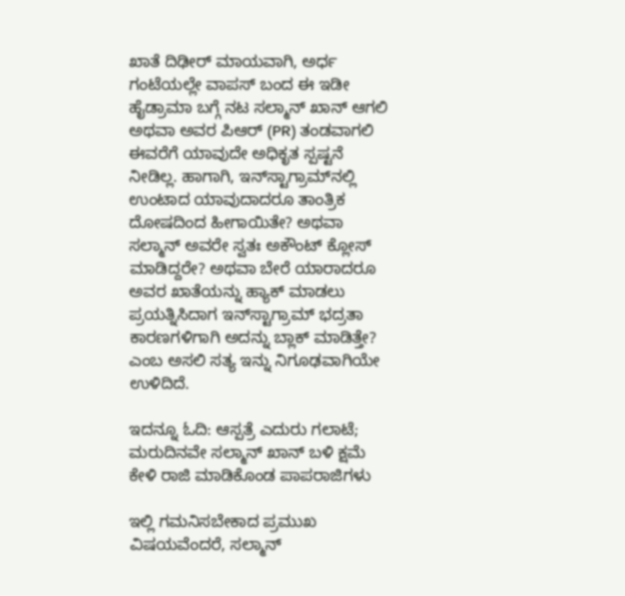ಖಾತೆ ದಿಢೀರ್ ಮಾಯವಾಗಿ, ಅರ್ಧ ಗಂಟೆಯಲ್ಲೇ ವಾಪಸ್ ಬಂದ ಈ ಇಡೀ ಹೈಡ್ರಾಮಾ ಬಗ್ಗೆ ನಟ ಸಲ್ಮಾನ್ ಖಾನ್ ಆಗಲಿ ಅಥವಾ ಅವರ ಪಿಆರ್ (PR) ತಂಡವಾಗಲಿ ಈವರೆಗೆ ಯಾವುದೇ ಅಧಿಕೃತ ಸ್ಪಷ್ಟನೆ ನೀಡಿಲ್ಲ. ಹಾಗಾಗಿ, ಇನ್‌ಸ್ಟಾಗ್ರಾಮ್‌ನಲ್ಲಿ ಉಂಟಾದ ಯಾವುದಾದರೂ ತಾಂತ್ರಿಕ ದೋಷದಿಂದ ಹೀಗಾಯಿತೇ? ಅಥವಾ ಸಲ್ಮಾನ್ ಅವರೇ ಸ್ವತಃ ಅಕೌಂಟ್ ಕ್ಲೋಸ್ ಮಾಡಿದ್ದರೇ? ಅಥವಾ ಬೇರೆ ಯಾರಾದರೂ ಅವರ ಖಾತೆಯನ್ನು ಹ್ಯಾಕ್ ಮಾಡಲು ಪ್ರಯತ್ನಿಸಿದಾಗ ಇನ್‌ಸ್ಟಾಗ್ರಾಮ್ ಭದ್ರತಾ ಕಾರಣಗಳಿಗಾಗಿ ಅದನ್ನು ಬ್ಲಾಕ್ ಮಾಡಿತ್ತೇ? ಎಂಬ ಅಸಲಿ ಸತ್ಯ ಇನ್ನು ನಿಗೂಢವಾಗಿಯೇ ಉಳಿದಿದೆ.

ಇದನ್ನೂ ಓದಿ: ಆಸ್ಪತ್ರೆ ಎದುರು ಗಲಾಟೆ; ಮರುದಿನವೇ ಸಲ್ಮಾನ್ ಖಾನ್ ಬಳಿ ಕ್ಷಮೆ ಕೇಳಿ ರಾಜಿ ಮಾಡಿಕೊಂಡ ಪಾಪರಾಜಿಗಳು

ಇಲ್ಲಿ ಗಮನಿಸಬೇಕಾದ ಪ್ರಮುಖ ವಿಷಯವೆಂದರೆ, ಸಲ್ಮಾನ್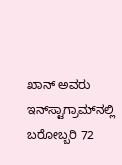ಖಾನ್ ಅವರು ಇನ್‌ಸ್ಟಾಗ್ರಾಮ್‌ನಲ್ಲಿ ಬರೋಬ್ಬರಿ 72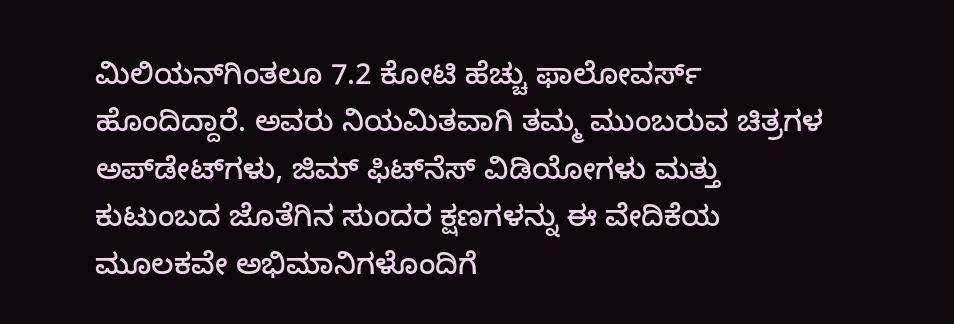ಮಿಲಿಯನ್‌ಗಿಂತಲೂ 7.2 ಕೋಟಿ ಹೆಚ್ಚು ಫಾಲೋವರ್ಸ್ ಹೊಂದಿದ್ದಾರೆ. ಅವರು ನಿಯಮಿತವಾಗಿ ತಮ್ಮ ಮುಂಬರುವ ಚಿತ್ರಗಳ ಅಪ್‌ಡೇಟ್‌ಗಳು, ಜಿಮ್ ಫಿಟ್‌ನೆಸ್ ವಿಡಿಯೋಗಳು ಮತ್ತು ಕುಟುಂಬದ ಜೊತೆಗಿನ ಸುಂದರ ಕ್ಷಣಗಳನ್ನು ಈ ವೇದಿಕೆಯ ಮೂಲಕವೇ ಅಭಿಮಾನಿಗಳೊಂದಿಗೆ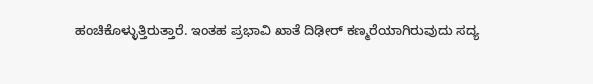ಹಂಚಿಕೊಳ್ಳುತ್ತಿರುತ್ತಾರೆ. ಇಂತಹ ಪ್ರಭಾವಿ ಖಾತೆ ದಿಢೀರ್ ಕಣ್ಮರೆಯಾಗಿರುವುದು ಸದ್ಯ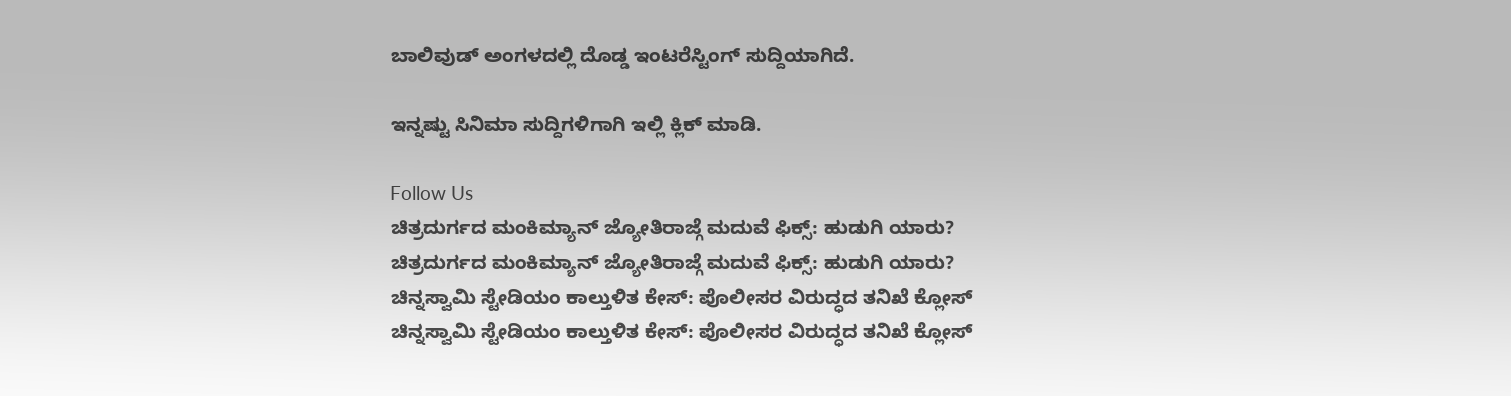ಬಾಲಿವುಡ್ ಅಂಗಳದಲ್ಲಿ ದೊಡ್ಡ ಇಂಟರೆಸ್ಟಿಂಗ್ ಸುದ್ದಿಯಾಗಿದೆ.

ಇನ್ನಷ್ಟು ಸಿನಿಮಾ ಸುದ್ದಿಗಳಿಗಾಗಿ ಇಲ್ಲಿ ಕ್ಲಿಕ್ ಮಾಡಿ.

Follow Us
ಚಿತ್ರದುರ್ಗದ ಮಂಕಿಮ್ಯಾನ್ ಜ್ಯೋತಿರಾಜ್ಗೆ ಮದುವೆ ಫಿಕ್ಸ್: ಹುಡುಗಿ ಯಾರು?
ಚಿತ್ರದುರ್ಗದ ಮಂಕಿಮ್ಯಾನ್ ಜ್ಯೋತಿರಾಜ್ಗೆ ಮದುವೆ ಫಿಕ್ಸ್: ಹುಡುಗಿ ಯಾರು?
ಚಿನ್ನಸ್ವಾಮಿ ಸ್ಟೇಡಿಯಂ ಕಾಲ್ತುಳಿತ ಕೇಸ್: ಪೊಲೀಸರ ವಿರುದ್ಧದ ತನಿಖೆ ಕ್ಲೋಸ್
ಚಿನ್ನಸ್ವಾಮಿ ಸ್ಟೇಡಿಯಂ ಕಾಲ್ತುಳಿತ ಕೇಸ್: ಪೊಲೀಸರ ವಿರುದ್ಧದ ತನಿಖೆ ಕ್ಲೋಸ್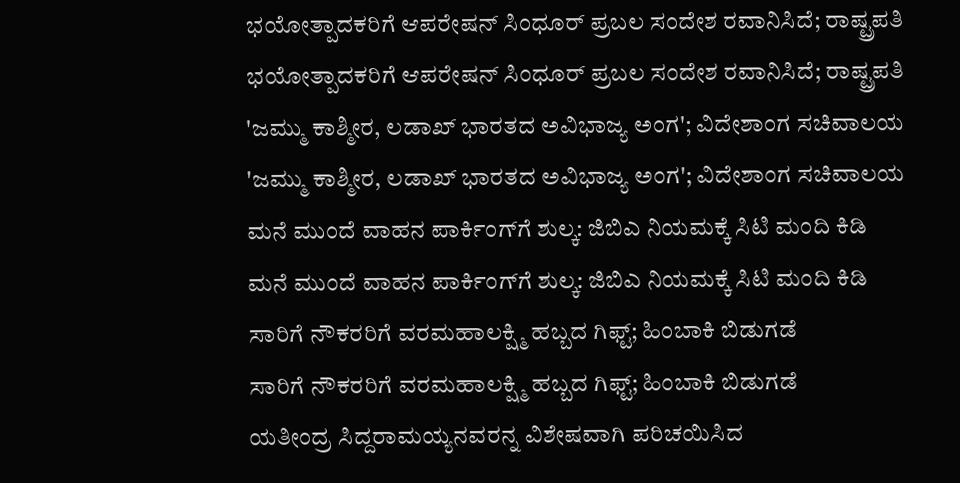ಭಯೋತ್ಪಾದಕರಿಗೆ ಆಪರೇಷನ್ ಸಿಂಧೂರ್ ಪ್ರಬಲ ಸಂದೇಶ ರವಾನಿಸಿದೆ; ರಾಷ್ಟ್ರಪತಿ
ಭಯೋತ್ಪಾದಕರಿಗೆ ಆಪರೇಷನ್ ಸಿಂಧೂರ್ ಪ್ರಬಲ ಸಂದೇಶ ರವಾನಿಸಿದೆ; ರಾಷ್ಟ್ರಪತಿ
'ಜಮ್ಮು ಕಾಶ್ಮೀರ, ಲಡಾಖ್ ಭಾರತದ ಅವಿಭಾಜ್ಯ ಅಂಗ'; ವಿದೇಶಾಂಗ ಸಚಿವಾಲಯ
'ಜಮ್ಮು ಕಾಶ್ಮೀರ, ಲಡಾಖ್ ಭಾರತದ ಅವಿಭಾಜ್ಯ ಅಂಗ'; ವಿದೇಶಾಂಗ ಸಚಿವಾಲಯ
ಮನೆ ಮುಂದೆ ವಾಹನ ಪಾರ್ಕಿಂಗ್‌ಗೆ ಶುಲ್ಕ: ಜಿಬಿಎ ನಿಯಮಕ್ಕೆ ಸಿಟಿ ಮಂದಿ ಕಿಡಿ
ಮನೆ ಮುಂದೆ ವಾಹನ ಪಾರ್ಕಿಂಗ್‌ಗೆ ಶುಲ್ಕ: ಜಿಬಿಎ ನಿಯಮಕ್ಕೆ ಸಿಟಿ ಮಂದಿ ಕಿಡಿ
ಸಾರಿಗೆ ನೌಕರರಿಗೆ ವರಮಹಾಲಕ್ಷ್ಮಿ ಹಬ್ಬದ ಗಿಫ್ಟ್‌; ಹಿಂಬಾಕಿ ಬಿಡುಗಡೆ
ಸಾರಿಗೆ ನೌಕರರಿಗೆ ವರಮಹಾಲಕ್ಷ್ಮಿ ಹಬ್ಬದ ಗಿಫ್ಟ್‌; ಹಿಂಬಾಕಿ ಬಿಡುಗಡೆ
ಯತೀಂದ್ರ ಸಿದ್ದರಾಮಯ್ಯನವರನ್ನ ವಿಶೇಷವಾಗಿ ಪರಿಚಯಿಸಿದ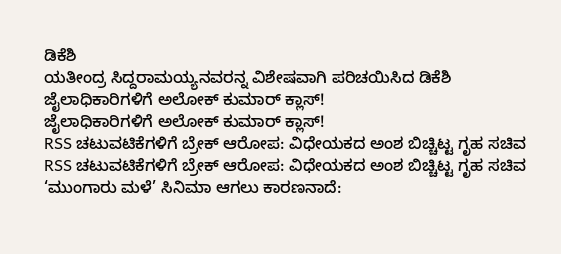ಡಿಕೆಶಿ
ಯತೀಂದ್ರ ಸಿದ್ದರಾಮಯ್ಯನವರನ್ನ ವಿಶೇಷವಾಗಿ ಪರಿಚಯಿಸಿದ ಡಿಕೆಶಿ
ಜೈಲಾಧಿಕಾರಿಗಳಿಗೆ ಅಲೋಕ್ ಕುಮಾರ್ ಕ್ಲಾಸ್!
ಜೈಲಾಧಿಕಾರಿಗಳಿಗೆ ಅಲೋಕ್ ಕುಮಾರ್ ಕ್ಲಾಸ್!
RSS ಚಟುವಟಿಕೆಗಳಿಗೆ ಬ್ರೇಕ್ ಆರೋಪ: ವಿಧೇಯಕದ ಅಂಶ ಬಿಚ್ಚಿಟ್ಟ ಗೃಹ ಸಚಿವ
RSS ಚಟುವಟಿಕೆಗಳಿಗೆ ಬ್ರೇಕ್ ಆರೋಪ: ವಿಧೇಯಕದ ಅಂಶ ಬಿಚ್ಚಿಟ್ಟ ಗೃಹ ಸಚಿವ
‘ಮುಂಗಾರು ಮಳೆ’ ಸಿನಿಮಾ ಆಗಲು ಕಾರಣನಾದೆ: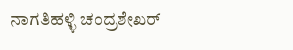ನಾಗತಿಹಳ್ಳಿ ಚಂದ್ರಶೇಖರ್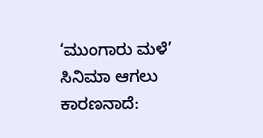‘ಮುಂಗಾರು ಮಳೆ’ ಸಿನಿಮಾ ಆಗಲು ಕಾರಣನಾದೆ: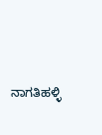ನಾಗತಿಹಳ್ಳಿ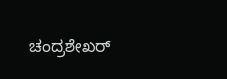ಚಂದ್ರಶೇಖರ್